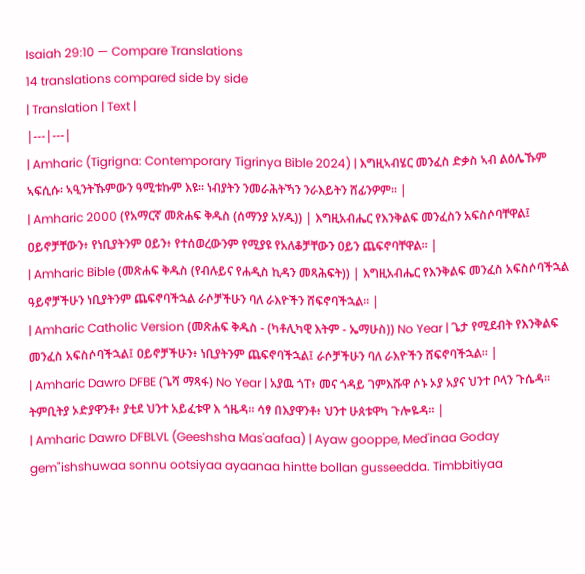Isaiah 29:10 — Compare Translations
14 translations compared side by side
| Translation | Text |
|---|---|
| Amharic (Tigrigna: Contemporary Tigrinya Bible 2024) | እግዚኣብሄር መንፈስ ድቃስ ኣብ ልዕሌኹም ኣፍሲሱ፡ ኣዒንትኹምውን ዓሚቱኩም እዩ። ነብያትን ንመራሕትኻን ንራእይትን ሸፊንዎም። |
| Amharic 2000 (የአማርኛ መጽሐፍ ቅዱስ (ሰማንያ አሃዱ)) | እግዚአብሔር የእንቅልፍ መንፈስን አፍስሶባቸዋል፤ ዐይኖቻቸውን፥ የነቢያትንም ዐይን፥ የተሰወረውንም የሚያዩ የአለቆቻቸውን ዐይን ጨፍኖባቸዋል። |
| Amharic Bible (መጽሐፍ ቅዱስ (የብሉይና የሐዲስ ኪዳን መጻሕፍት)) | እግዚአብሔር የእንቅልፍ መንፈስ አፍስሶባችኋል ዓይኖቻችሁን ነቢያትንም ጨፍኖባችኋል ራሶቻችሁን ባለ ራእዮችን ሸፍኖባችኋል። |
| Amharic Catholic Version (መጽሐፍ ቅዱስ - (ካቶሊካዊ እትም - ኤማሁስ)) No Year | ጌታ የሚደብት የእንቅልፍ መንፈስ አፍስሶባችኋል፤ ዐይኖቻችሁን፥ ነቢያትንም ጨፍኖባችኋል፤ ራሶቻችሁን ባለ ራእዮችን ሸፍኖባችኋል። |
| Amharic Dawro DFBE (ጌሻ ማጻፋ) No Year | አያዉ ጎፐ፥ መና ጎዳይ ገምእሹዋ ሶኑ ኦያ አያና ህንተ ቦላን ጉሴዳ። ትምቢትያ ኦድያዋንቶ፥ ያቲደ ህንተ አይፈቱዋ እ ጎዜዳ። ሳፃ በእያዋንቶ፥ ህንተ ሁጰቱዋካ ጉሎዬዳ። |
| Amharic Dawro DFBLVL (Geeshsha Mas'aafaa) | Ayaw gooppe, Med'inaa Goday gem"ishshuwaa sonnu ootsiyaa ayaanaa hintte bollan gusseedda. Timbbitiyaa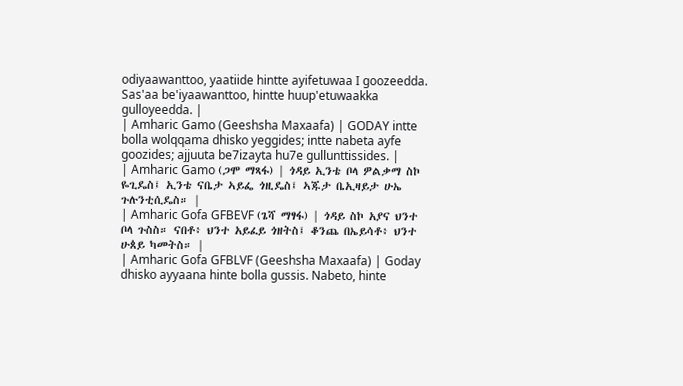odiyaawanttoo, yaatiide hintte ayifetuwaa I goozeedda. Sas'aa be'iyaawanttoo, hintte huup'etuwaakka gulloyeedda. |
| Amharic Gamo (Geeshsha Maxaafa) | GODAY intte bolla wolqqama dhisko yeggides; intte nabeta ayfe goozides; ajjuuta be7izayta hu7e gullunttissides. |
| Amharic Gamo (ጋሞ ማጻፋ) | ጎዳይ ኢንቴ ቦላ ዎልቃማ ስኮ ዬጊዴስ፤ ኢንቴ ናቤታ ኣይፌ ጎዚዴስ፤ ኣጁታ ቤኢዛይታ ሁኤ ጉሉንቲሲዴስ። |
| Amharic Gofa GFBEVF (ጌሻ ማፃፋ) | ጎዳይ ስኮ አያና ህንተ ቦላ ጉስስ። ናበቶ፥ ህንተ አይፈይ ጎዘትስ፤ ቆንጨ በኤይሳቶ፥ ህንተ ሁጰይ ካመትስ። |
| Amharic Gofa GFBLVF (Geeshsha Maxaafa) | Goday dhisko ayyaana hinte bolla gussis. Nabeto, hinte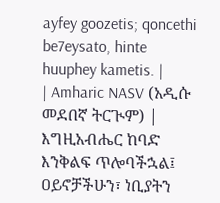ayfey goozetis; qoncethi be7eysato, hinte huuphey kametis. |
| Amharic NASV (አዲሱ መደበኛ ትርጒም) | እግዚአብሔር ከባድ እንቅልፍ ጥሎባችኋል፤ ዐይኖቻችሁን፣ ነቢያትን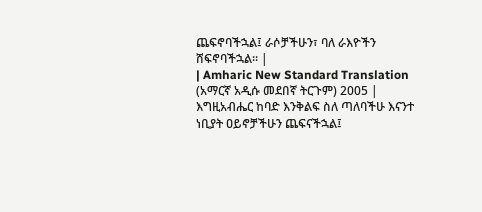ጨፍኖባችኋል፤ ራሶቻችሁን፣ ባለ ራእዮችን ሸፍኖባችኋል። |
| Amharic New Standard Translation (አማርኛ አዲሱ መደበኛ ትርጉም) 2005 | እግዚአብሔር ከባድ እንቅልፍ ስለ ጣለባችሁ እናንተ ነቢያት ዐይኖቻችሁን ጨፍናችኋል፤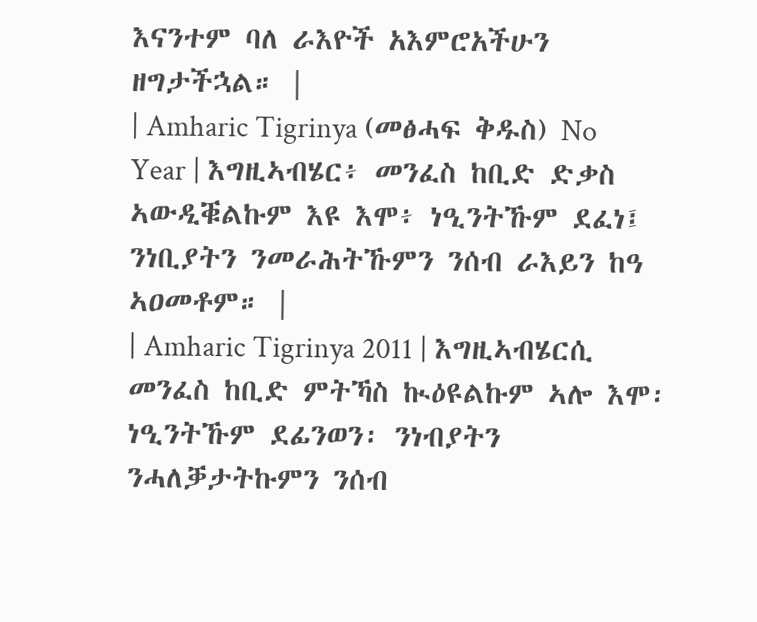እናንተም ባለ ራእዮች አእምሮአችሁን ዘግታችኋል። |
| Amharic Tigrinya (መፅሓፍ ቅዱስ) No Year | እግዚኣብሄር፥ መንፈስ ከቢድ ድቃስ ኣውዲቑልኩም እዩ እሞ፥ ነዒንትኹም ደፈነ፤ ንነቢያትን ንመራሕትኹምን ንሰብ ራእይን ከዓ ኣዐመቶም። |
| Amharic Tigrinya 2011 | እግዚኣብሄርሲ መንፈስ ከቢድ ምትኻስ ኲዕዩልኩም ኣሎ እሞ፡ ነዒንትኹም ደፊንወን፡ ንነብያትን ንሓለቓታትኩምን ንሰብ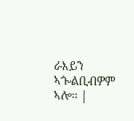ራእይን ኣጐልቢብዎም ኣሎ። |